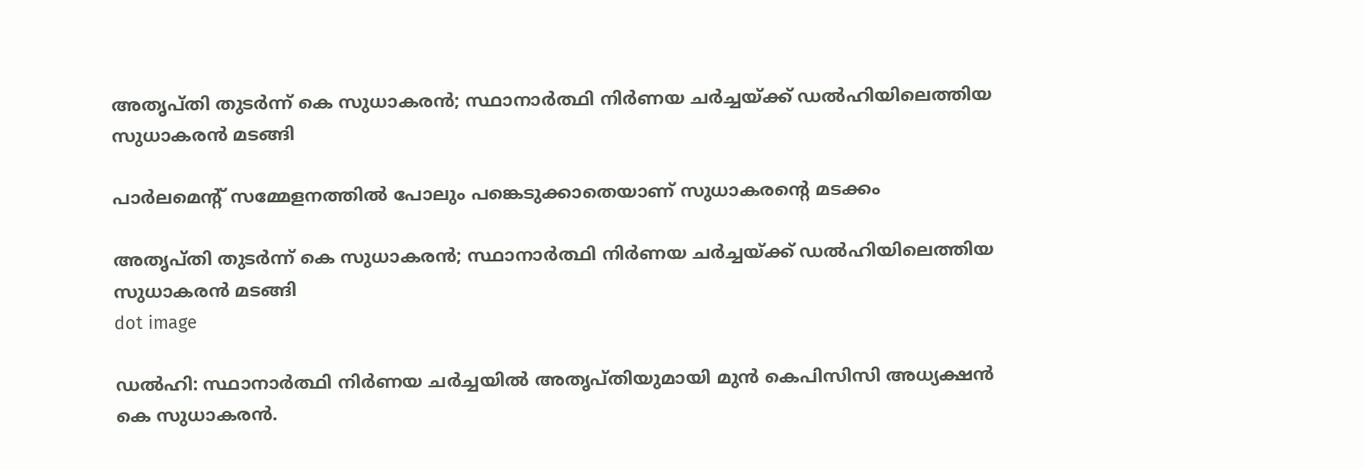അതൃപ്തി തുടര്‍ന്ന് കെ സുധാകരന്‍; സ്ഥാനാര്‍ത്ഥി നിര്‍ണയ ചര്‍ച്ചയ്ക്ക് ഡല്‍ഹിയിലെത്തിയ സുധാകരന്‍ മടങ്ങി

പാര്‍ലമെന്റ് സമ്മേളനത്തില്‍ പോലും പങ്കെടുക്കാതെയാണ് സുധാകരന്റെ മടക്കം

അതൃപ്തി തുടര്‍ന്ന് കെ സുധാകരന്‍; സ്ഥാനാര്‍ത്ഥി നിര്‍ണയ ചര്‍ച്ചയ്ക്ക് ഡല്‍ഹിയിലെത്തിയ സുധാകരന്‍ മടങ്ങി
dot image

ഡല്‍ഹി: സ്ഥാനാര്‍ത്ഥി നിര്‍ണയ ചര്‍ച്ചയില്‍ അതൃപ്തിയുമായി മുന്‍ കെപിസിസി അധ്യക്ഷന്‍ കെ സുധാകരന്‍.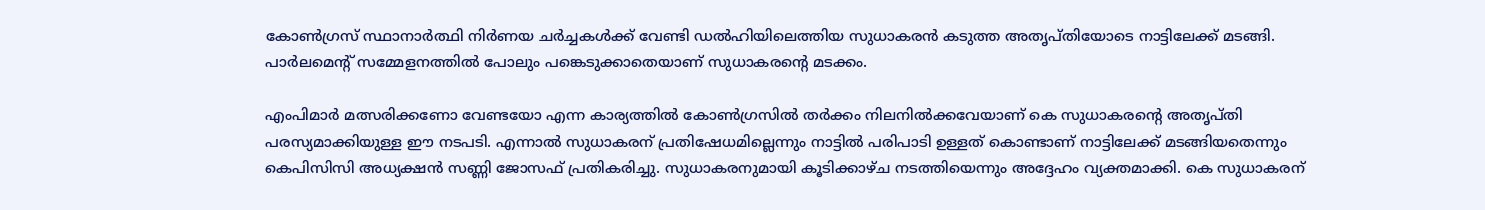കോണ്‍ഗ്രസ് സ്ഥാനാര്‍ത്ഥി നിര്‍ണയ ചര്‍ച്ചകള്‍ക്ക് വേണ്ടി ഡല്‍ഹിയിലെത്തിയ സുധാകരന്‍ കടുത്ത അതൃപ്തിയോടെ നാട്ടിലേക്ക് മടങ്ങി. പാര്‍ലമെന്റ് സമ്മേളനത്തില്‍ പോലും പങ്കെടുക്കാതെയാണ് സുധാകരന്റെ മടക്കം.

എംപിമാര്‍ മത്സരിക്കണോ വേണ്ടയോ എന്ന കാര്യത്തില്‍ കോണ്‍ഗ്രസില്‍ തര്‍ക്കം നിലനില്‍ക്കവേയാണ് കെ സുധാകരന്റെ അതൃപ്തി പരസ്യമാക്കിയുള്ള ഈ നടപടി. എന്നാല്‍ സുധാകരന് പ്രതിഷേധമില്ലെന്നും നാട്ടില്‍ പരിപാടി ഉള്ളത് കൊണ്ടാണ് നാട്ടിലേക്ക് മടങ്ങിയതെന്നും കെപിസിസി അധ്യക്ഷന്‍ സണ്ണി ജോസഫ് പ്രതികരിച്ചു. സുധാകരനുമായി കൂടിക്കാഴ്ച നടത്തിയെന്നും അദ്ദേഹം വ്യക്തമാക്കി. കെ സുധാകരന്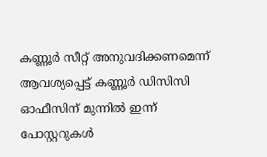കണ്ണൂര്‍ സീറ്റ് അനുവദിക്കണമെന്ന് ആവശ്യപ്പെട്ട് കണ്ണൂര്‍ ഡിസിസി ഓഫീസിന് മുന്നില്‍ ഇന്ന് പോസ്റ്ററുകള്‍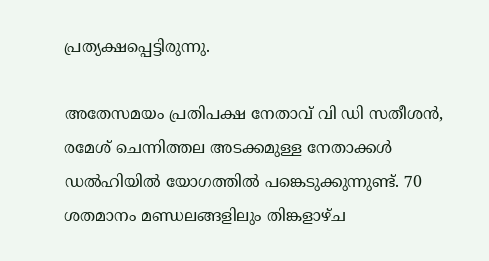പ്രത്യക്ഷപ്പെട്ടിരുന്നു.

അതേസമയം പ്രതിപക്ഷ നേതാവ് വി ഡി സതീശന്‍, രമേശ് ചെന്നിത്തല അടക്കമുള്ള നേതാക്കള്‍ ഡല്‍ഹിയില്‍ യോഗത്തില്‍ പങ്കെടുക്കുന്നുണ്ട്. 70 ശതമാനം മണ്ഡലങ്ങളിലും തിങ്കളാഴ്ച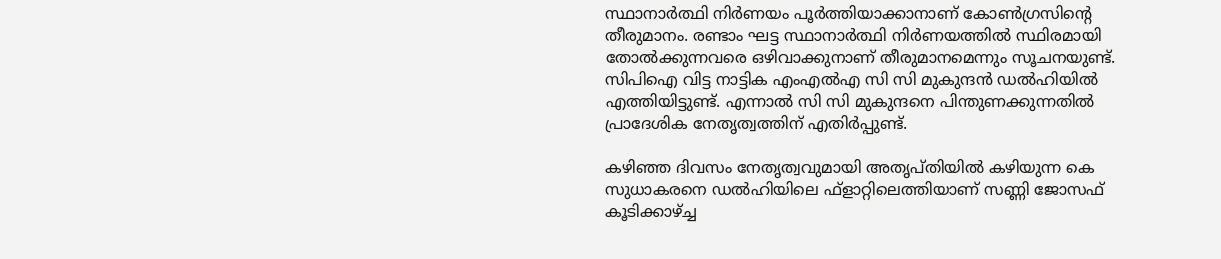സ്ഥാനാര്‍ത്ഥി നിര്‍ണയം പൂര്‍ത്തിയാക്കാനാണ് കോണ്‍ഗ്രസിന്റെ തീരുമാനം. രണ്ടാം ഘട്ട സ്ഥാനാര്‍ത്ഥി നിര്‍ണയത്തില്‍ സ്ഥിരമായി തോല്‍ക്കുന്നവരെ ഒഴിവാക്കുനാണ് തീരുമാനമെന്നും സൂചനയുണ്ട്. സിപിഐ വിട്ട നാട്ടിക എംഎല്‍എ സി സി മുകുന്ദന്‍ ഡല്‍ഹിയില്‍ എത്തിയിട്ടുണ്ട്. എന്നാല്‍ സി സി മുകുന്ദനെ പിന്തുണക്കുന്നതില്‍ പ്രാദേശിക നേതൃത്വത്തിന് എതിര്‍പ്പുണ്ട്.

കഴിഞ്ഞ ദിവസം നേതൃത്വവുമായി അതൃപ്തിയില്‍ കഴിയുന്ന കെ സുധാകരനെ ഡല്‍ഹിയിലെ ഫ്ളാറ്റിലെത്തിയാണ് സണ്ണി ജോസഫ് കൂടിക്കാഴ്ച്ച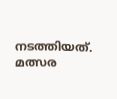നടത്തിയത്. മത്സര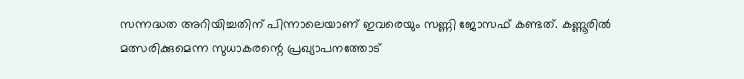സന്നദ്ധത അറിയിച്ചതിന് പിന്നാലെയാണ് ഇവരെയും സണ്ണി ജോസഫ് കണ്ടത്. കണ്ണൂരില്‍ മത്സരിക്കുമെന്ന സുധാകരന്റെ പ്രഖ്യാപനത്തോട്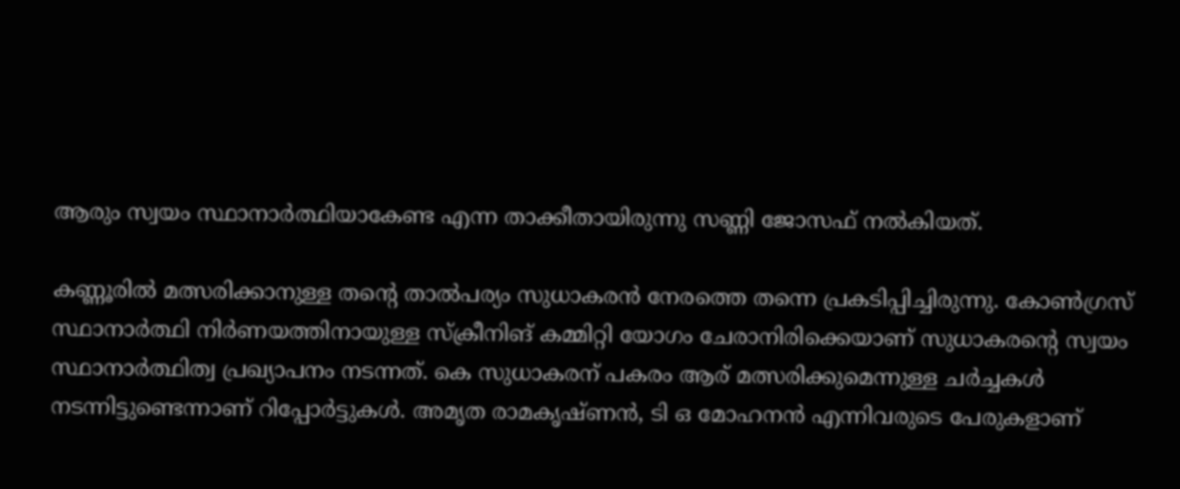ആരും സ്വയം സ്ഥാനാര്‍ത്ഥിയാകേണ്ട എന്ന താക്കീതായിരുന്നു സണ്ണി ജോസഫ് നല്‍കിയത്.

കണ്ണൂരില്‍ മത്സരിക്കാനുള്ള തന്റെ താല്‍പര്യം സുധാകരന്‍ നേരത്തെ തന്നെ പ്രകടിപ്പിച്ചിരുന്നു. കോണ്‍ഗ്രസ് സ്ഥാനാര്‍ത്ഥി നിര്‍ണയത്തിനായുള്ള സ്‌ക്രീനിങ് കമ്മിറ്റി യോഗം ചേരാനിരിക്കെയാണ് സുധാകരന്റെ സ്വയം സ്ഥാനാര്‍ത്ഥിത്വ പ്രഖ്യാപനം നടന്നത്. കെ സുധാകരന് പകരം ആര് മത്സരിക്കുമെന്നുള്ള ചര്‍ച്ചകള്‍ നടന്നിട്ടുണ്ടെന്നാണ് റിപ്പോര്‍ട്ടുകള്‍. അമൃത രാമകൃഷ്ണന്‍, ടി ഒ മോഹനന്‍ എന്നിവരുടെ പേരുകളാണ്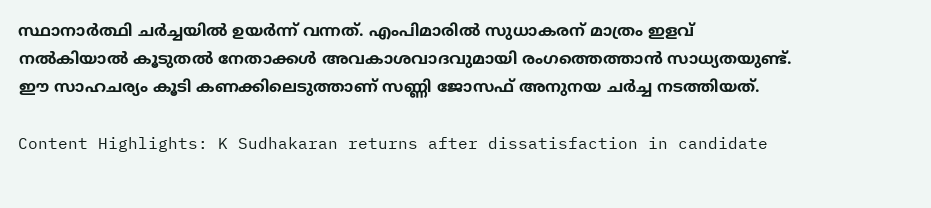സ്ഥാനാര്‍ത്ഥി ചര്‍ച്ചയില്‍ ഉയര്‍ന്ന് വന്നത്. എംപിമാരില്‍ സുധാകരന് മാത്രം ഇളവ് നല്‍കിയാല്‍ കൂടുതല്‍ നേതാക്കള്‍ അവകാശവാദവുമായി രംഗത്തെത്താന്‍ സാധ്യതയുണ്ട്. ഈ സാഹചര്യം കൂടി കണക്കിലെടുത്താണ് സണ്ണി ജോസഫ് അനുനയ ചര്‍ച്ച നടത്തിയത്.

Content Highlights: K Sudhakaran returns after dissatisfaction in candidate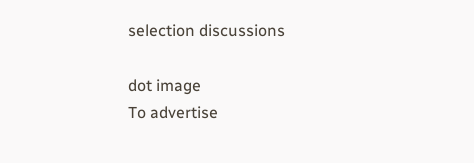selection discussions

dot image
To advertise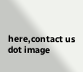here,contact us
dot image